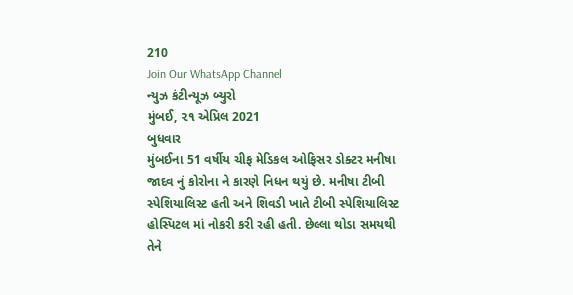210
Join Our WhatsApp Channel
ન્યુઝ કંટીન્યૂઝ બ્યુરો
મુંબઈ, ૨૧ એપ્રિલ 2021
બુધવાર
મુંબઈના 51 વર્ષીય ચીફ મેડિકલ ઓફિસર ડોક્ટર મનીષા જાદવ નું કોરોના ને કારણે નિધન થયું છે. મનીષા ટીબી સ્પેશિયાલિસ્ટ હતી અને શિવડી ખાતે ટીબી સ્પેશિયાલિસ્ટ હોસ્પિટલ માં નોકરી કરી રહી હતી. છેલ્લા થોડા સમયથી તેને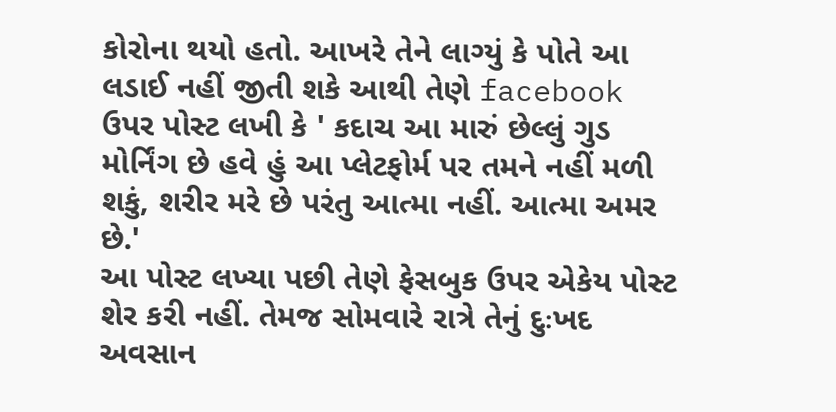કોરોના થયો હતો. આખરે તેને લાગ્યું કે પોતે આ લડાઈ નહીં જીતી શકે આથી તેણે facebook ઉપર પોસ્ટ લખી કે ' કદાચ આ મારું છેલ્લું ગુડ મોર્નિંગ છે હવે હું આ પ્લેટફોર્મ પર તમને નહીં મળી શકું, શરીર મરે છે પરંતુ આત્મા નહીં. આત્મા અમર છે.'
આ પોસ્ટ લખ્યા પછી તેણે ફેસબુક ઉપર એકેય પોસ્ટ શેર કરી નહીં. તેમજ સોમવારે રાત્રે તેનું દુઃખદ અવસાન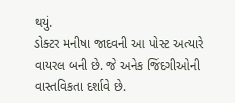થયું.
ડોક્ટર મનીષા જાદવની આ પોસ્ટ અત્યારે વાયરલ બની છે. જે અનેક જિંદગીઓની વાસ્તવિકતા દર્શાવે છે.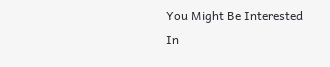You Might Be Interested In